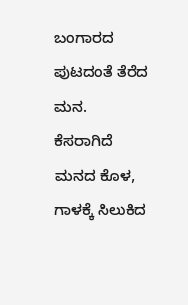ಬಂಗಾರದ ಪುಟದಂತೆ ತೆರೆದ ಮನ.
ಕೆಸರಾಗಿದೆ ಮನದ ಕೊಳ,
ಗಾಳಕ್ಕೆ ಸಿಲುಕಿದ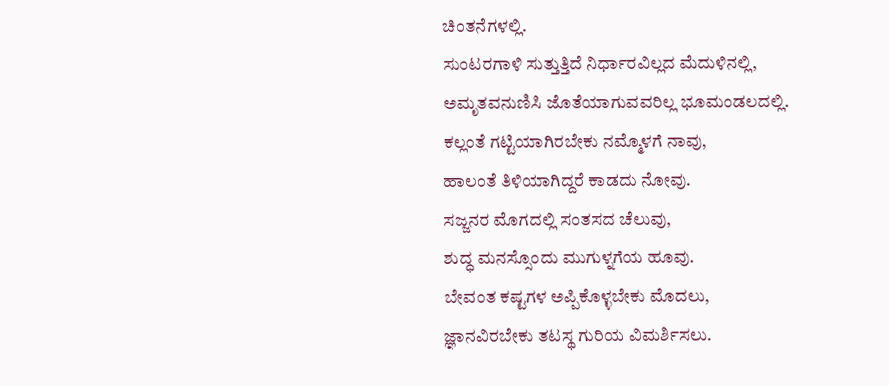ಚಿಂತನೆಗಳಲ್ಲಿ.
ಸುಂಟರಗಾಳಿ ಸುತ್ತುತ್ತಿದೆ ನಿರ್ಧಾರವಿಲ್ಲದ ಮೆದುಳಿನಲ್ಲಿ,
ಅಮೃತವನುಣಿಸಿ ಜೊತೆಯಾಗುವವರಿಲ್ಲ ಭೂಮಂಡಲದಲ್ಲಿ.
ಕಲ್ಲಂತೆ ಗಟ್ಟಿಯಾಗಿರಬೇಕು ನಮ್ಮೊಳಗೆ ನಾವು,
ಹಾಲಂತೆ ತಿಳಿಯಾಗಿದ್ದರೆ ಕಾಡದು ನೋವು.
ಸಜ್ಜನರ ಮೊಗದಲ್ಲಿ ಸಂತಸದ ಚೆಲುವು,
ಶುದ್ಧ ಮನಸ್ಸೊಂದು ಮುಗುಳ್ನಗೆಯ ಹೂವು.
ಬೇವಂತ ಕಷ್ಟಗಳ ಅಪ್ಪಿಕೊಳ್ಳಬೇಕು ಮೊದಲು,
ಜ್ಞಾನವಿರಬೇಕು ತಟಸ್ಥ ಗುರಿಯ ವಿಮರ್ಶಿಸಲು.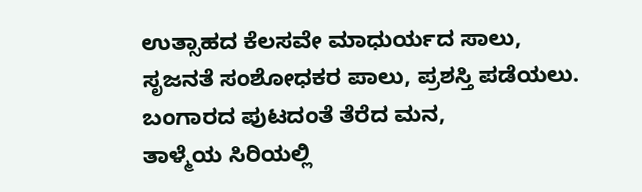ಉತ್ಸಾಹದ ಕೆಲಸವೇ ಮಾಧುರ್ಯದ ಸಾಲು,
ಸೃಜನತೆ ಸಂಶೋಧಕರ ಪಾಲು, ಪ್ರಶಸ್ತಿ ಪಡೆಯಲು.
ಬಂಗಾರದ ಪುಟದಂತೆ ತೆರೆದ ಮನ,
ತಾಳ್ಮೆಯ ಸಿರಿಯಲ್ಲಿ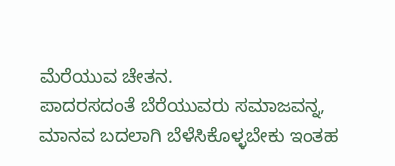ಮೆರೆಯುವ ಚೇತನ.
ಪಾದರಸದಂತೆ ಬೆರೆಯುವರು ಸಮಾಜವನ್ನ,
ಮಾನವ ಬದಲಾಗಿ ಬೆಳೆಸಿಕೊಳ್ಳಬೇಕು ಇಂತಹ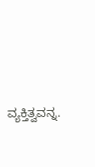ವ್ಯಕ್ತಿತ್ವವನ್ನ.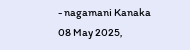- nagamani Kanaka
08 May 2025,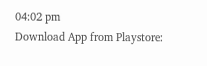04:02 pm
Download App from Playstore: